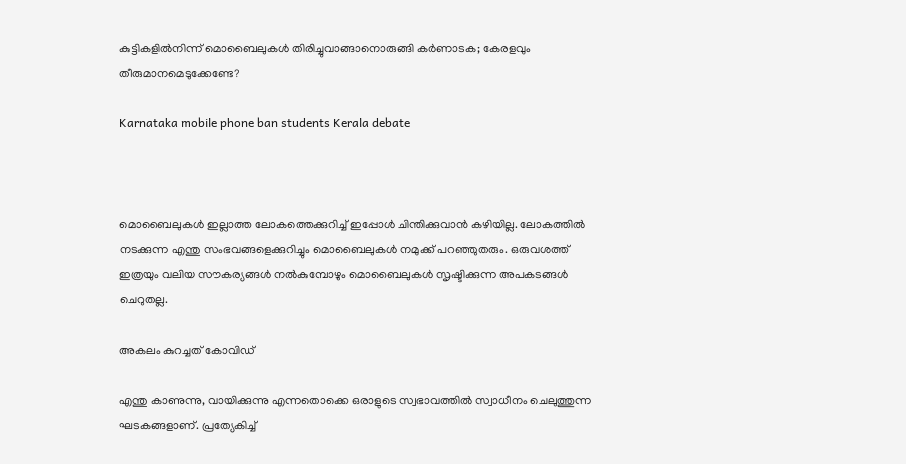കുട്ടികളില്‍നിന്ന് മൊബൈലുകള്‍ തിരിച്ചുവാങ്ങാനൊരുങ്ങി കര്‍ണാടക; കേരളവും തീരുമാനമെടുക്കേണ്ടേ?

Karnataka mobile phone ban students Kerala debate



മൊബൈലുകള്‍ ഇല്ലാത്ത ലോകത്തെക്കുറിച്ച് ഇപ്പോള്‍ ചിന്തിക്കുവാന്‍ കഴിയില്ല. ലോകത്തില്‍ നടക്കുന്ന എന്തു സംഭവങ്ങളെക്കുറിച്ചും മൊബൈലുകള്‍ നമുക്ക് പറഞ്ഞുതരും. ഒരുവശത്ത് ഇത്രയും വലിയ സൗകര്യങ്ങള്‍ നല്‍കുമ്പോഴും മൊബൈലുകള്‍ സൃഷ്ടിക്കുന്ന അപകടങ്ങള്‍ ചെറുതല്ല.

അകലം കുറച്ചത് കോവിഡ്

എന്തു കാണുന്നു, വായിക്കുന്നു എന്നതൊക്കെ ഒരാളുടെ സ്വഭാവത്തില്‍ സ്വാധീനം ചെലുത്തുന്ന ഘടകങ്ങളാണ്. പ്രത്യേകിച്ച്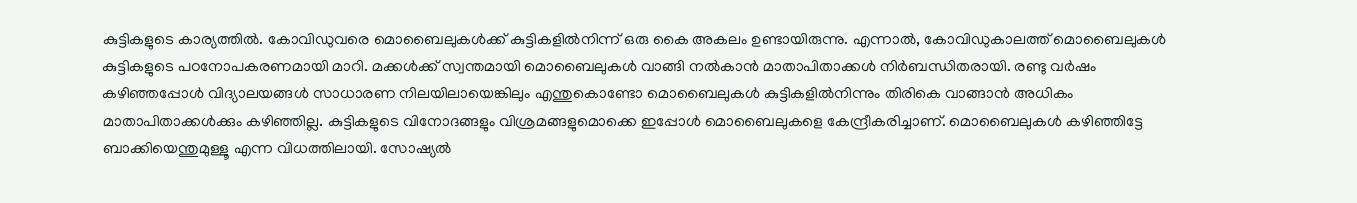കുട്ടികളുടെ കാര്യത്തില്‍. കോവിഡുവരെ മൊബൈലുകള്‍ക്ക് കുട്ടികളില്‍നിന്ന് ഒരു കൈ അകലം ഉണ്ടായിരുന്നു. എന്നാല്‍, കോവിഡുകാലത്ത് മൊബൈലുകള്‍ കുട്ടികളുടെ പഠനോപകരണമായി മാറി. മക്കള്‍ക്ക് സ്വന്തമായി മൊബൈലുകള്‍ വാങ്ങി നല്‍കാന്‍ മാതാപിതാക്കള്‍ നിര്‍ബന്ധിതരായി. രണ്ടു വര്‍ഷം കഴിഞ്ഞപ്പോള്‍ വിദ്യാലയങ്ങള്‍ സാധാരണ നിലയിലായെങ്കിലും എന്തുകൊണ്ടോ മൊബൈലുകള്‍ കുട്ടികളില്‍നിന്നും തിരികെ വാങ്ങാന്‍ അധികം മാതാപിതാക്കള്‍ക്കും കഴിഞ്ഞില്ല. കുട്ടികളുടെ വിനോദങ്ങളും വിശ്രമങ്ങളുമൊക്കെ ഇപ്പോള്‍ മൊബൈലുകളെ കേന്ദ്രീകരിച്ചാണ്. മൊബൈലുകള്‍ കഴിഞ്ഞിട്ടേ ബാക്കിയെന്തുമുള്ളൂ എന്ന വിധത്തിലായി. സോഷ്യല്‍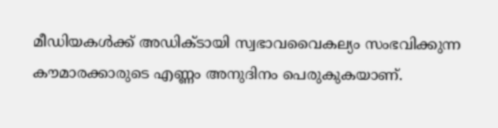മീഡിയകള്‍ക്ക് അഡിക്ടായി സ്വഭാവവൈകല്യം സംഭവിക്കുന്ന കൗമാരക്കാരുടെ എണ്ണം അനുദിനം പെരുകുകയാണ്.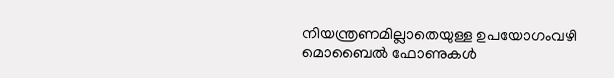നിയന്ത്രണമില്ലാതെയുള്ള ഉപയോഗംവഴി മൊബൈല്‍ ഫോണുകള്‍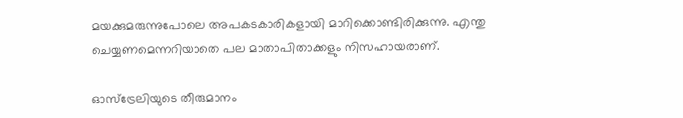മയക്കുമരുന്നുപോലെ അപകടകാരികളായി മാറിക്കൊണ്ടിരിക്കുന്നു. എന്തു ചെയ്യണമെന്നറിയാതെ പല മാതാപിതാക്കളും നിസഹായരാണ്.

ഓസ്‌ട്രേലിയുടെ തീരുമാനം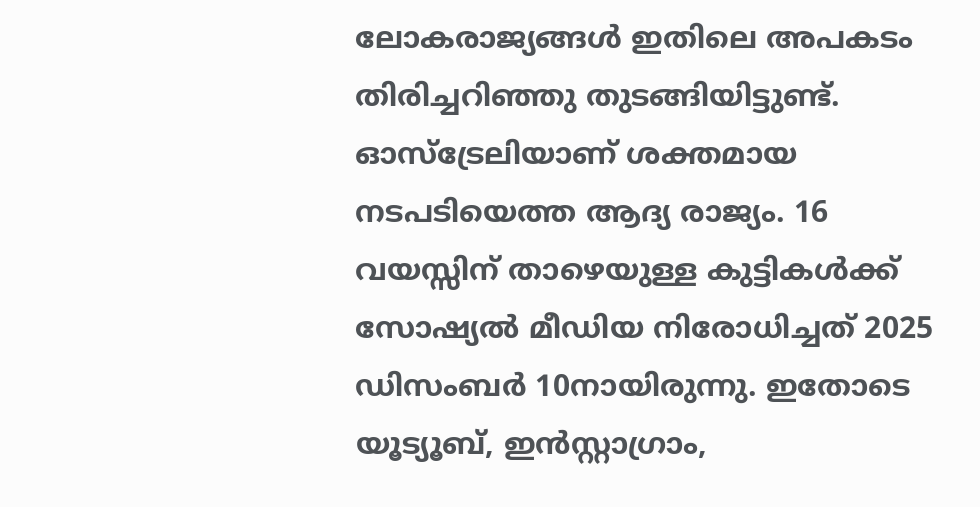ലോകരാജ്യങ്ങള്‍ ഇതിലെ അപകടം തിരിച്ചറിഞ്ഞു തുടങ്ങിയിട്ടുണ്ട്.  ഓസ്‌ട്രേലിയാണ് ശക്തമായ നടപടിയെത്ത ആദ്യ രാജ്യം. 16 വയസ്സിന് താഴെയുള്ള കുട്ടികള്‍ക്ക് സോഷ്യല്‍ മീഡിയ നിരോധിച്ചത് 2025 ഡിസംബര്‍ 10നായിരുന്നു. ഇതോടെ യൂട്യൂബ്, ഇന്‍സ്റ്റാഗ്രാം,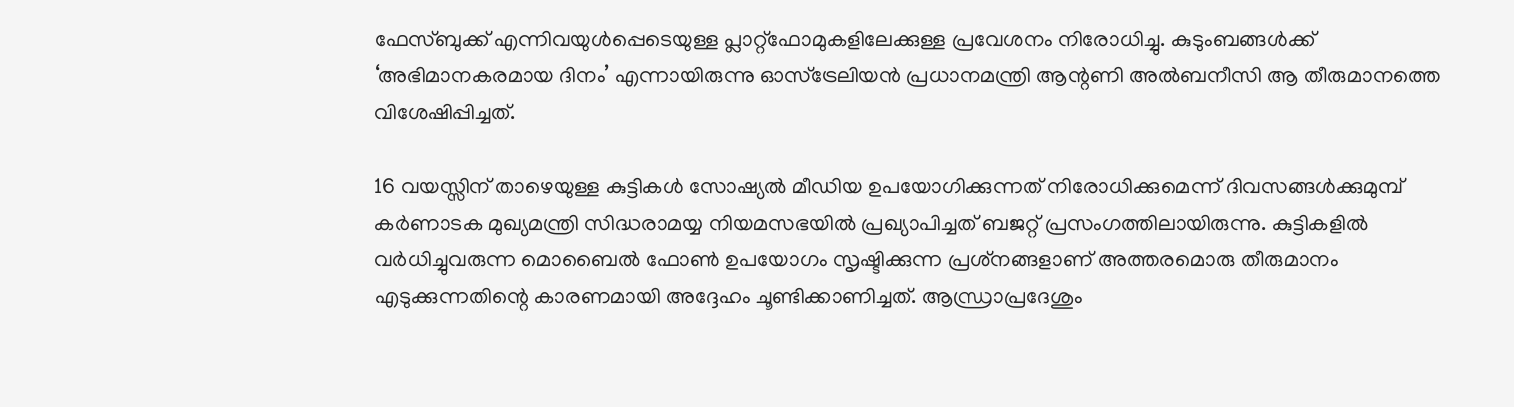ഫേസ്ബുക്ക് എന്നിവയുള്‍പ്പെടെയുള്ള പ്ലാറ്റ്ഫോമുകളിലേക്കുള്ള പ്രവേശനം നിരോധിച്ചു. കുടുംബങ്ങള്‍ക്ക് ‘അഭിമാനകരമായ ദിനം’ എന്നായിരുന്നു ഓസ്‌ട്രേലിയന്‍ പ്രധാനമന്ത്രി ആന്റണി അല്‍ബനീസി ആ തീരുമാനത്തെ വിശേഷിപ്പിച്ചത്.

16 വയസ്സിന് താഴെയുള്ള കുട്ടികള്‍ സോഷ്യല്‍ മീഡിയ ഉപയോഗിക്കുന്നത് നിരോധിക്കുമെന്ന് ദിവസങ്ങള്‍ക്കുമുമ്പ് കര്‍ണാടക മുഖ്യമന്ത്രി സിദ്ധരാമയ്യ നിയമസഭയില്‍ പ്രഖ്യാപിച്ചത് ബജറ്റ് പ്രസംഗത്തിലായിരുന്നു. കുട്ടികളില്‍ വര്‍ധിച്ചുവരുന്ന മൊബൈല്‍ ഫോണ്‍ ഉപയോഗം സൃഷ്ടിക്കുന്ന പ്രശ്‌നങ്ങളാണ് അത്തരമൊരു തീരുമാനം എടുക്കുന്നതിന്റെ കാരണമായി അദ്ദേഹം ചൂണ്ടിക്കാണിച്ചത്. ആന്ധ്രാപ്രദേശും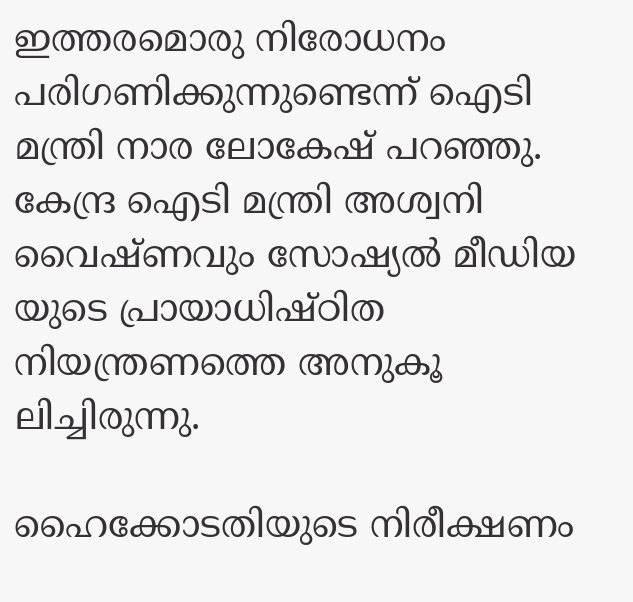ഇത്തരമൊരു നിരോധനം പരിഗണിക്കുന്നുണ്ടെന്ന് ഐടി മന്ത്രി നാര ലോകേഷ് പറഞ്ഞു. കേന്ദ്ര ഐടി മന്ത്രി അശ്വനി വൈഷ്ണവും സോഷ്യല്‍ മീഡിയ യുടെ പ്രായാധിഷ്ഠിത നിയന്ത്രണത്തെ അനുകൂ ലിച്ചിരുന്നു.

ഹൈക്കോടതിയുടെ നിരീക്ഷണം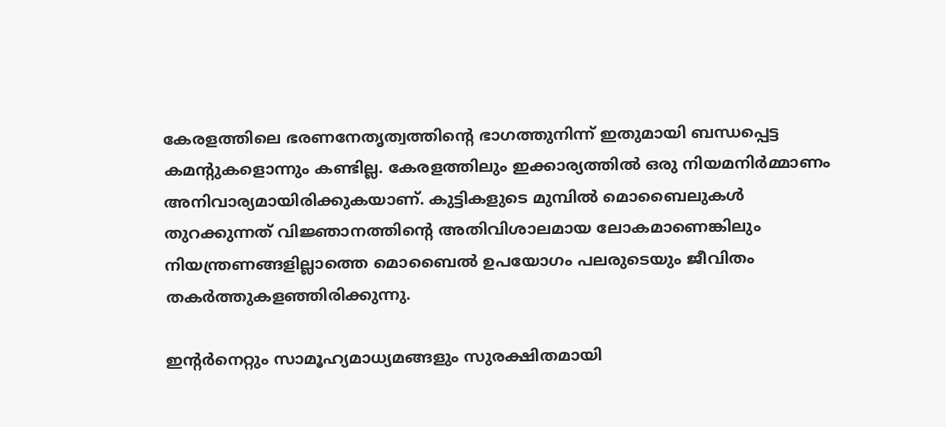കേരളത്തിലെ ഭരണനേതൃത്വത്തിന്റെ ഭാഗത്തുനിന്ന് ഇതുമായി ബന്ധപ്പെട്ട കമന്റുകളൊന്നും കണ്ടില്ല. കേരളത്തിലും ഇക്കാര്യത്തില്‍ ഒരു നിയമനിര്‍മ്മാണം അനിവാര്യമായിരിക്കുകയാണ്. കുട്ടികളുടെ മുമ്പില്‍ മൊബൈലുകള്‍ തുറക്കുന്നത് വിജ്ഞാനത്തിന്റെ അതിവിശാലമായ ലോകമാണെങ്കിലും നിയന്ത്രണങ്ങളില്ലാത്തെ മൊബൈല്‍ ഉപയോഗം പലരുടെയും ജീവിതം തകര്‍ത്തുകളഞ്ഞിരിക്കുന്നു.

ഇന്റര്‍നെറ്റും സാമൂഹ്യമാധ്യമങ്ങളും സുരക്ഷിതമായി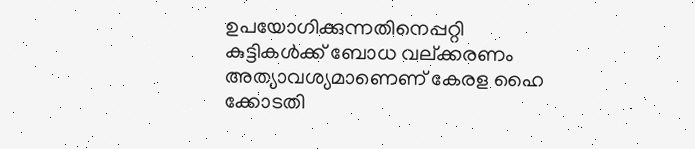ഉപയോഗിക്കുന്നതിനെപ്പറ്റി കുട്ടികള്‍ക്ക് ബോധ വല്ക്കരണം അത്യാവശ്യമാണെണ് കേരള ഹൈ ക്കോടതി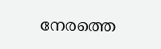നേരത്തെ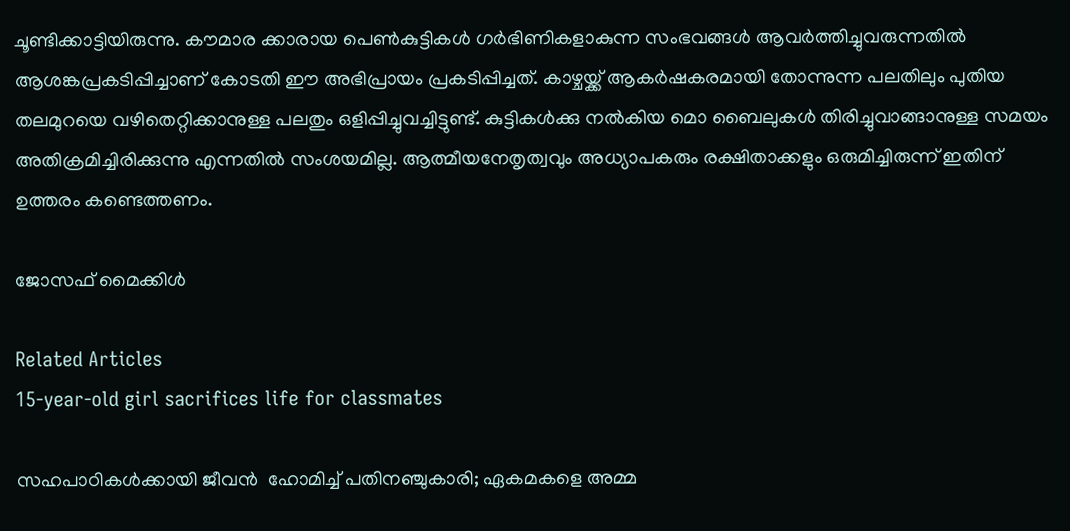ചൂണ്ടിക്കാട്ടിയിരുന്നു. കൗമാര ക്കാരായ പെണ്‍കുട്ടികള്‍ ഗര്‍ഭിണികളാകുന്ന സംഭവങ്ങള്‍ ആവര്‍ത്തിച്ചുവരുന്നതില്‍ ആശങ്കപ്രകടിപ്പിച്ചാണ് കോടതി ഈ അഭിപ്രായം പ്രകടിപ്പിച്ചത്. കാഴ്ചയ്ക്ക് ആകര്‍ഷകരമായി തോന്നുന്ന പലതിലും പുതിയ തലമുറയെ വഴിതെറ്റിക്കാനുള്ള പലതും ഒളിപ്പിച്ചുവച്ചിട്ടുണ്ട്. കുട്ടികള്‍ക്കു നല്‍കിയ മൊ ബൈലുകള്‍ തിരിച്ചുവാങ്ങാനുള്ള സമയം അതിക്രമിച്ചിരിക്കുന്നു എന്നതില്‍ സംശയമില്ല. ആത്മീയനേതൃത്വവും അധ്യാപകരും രക്ഷിതാക്കളും ഒരുമിച്ചിരുന്ന് ഇതിന് ഉത്തരം കണ്ടെത്തണം.

ജോസഫ് മൈക്കിള്‍

Related Articles
15-year-old girl sacrifices life for classmates

സഹപാഠികള്‍ക്കായി ജീവന്‍  ഹോമിച്ച് പതിനഞ്ചുകാരി; ഏകമകളെ അമ്മ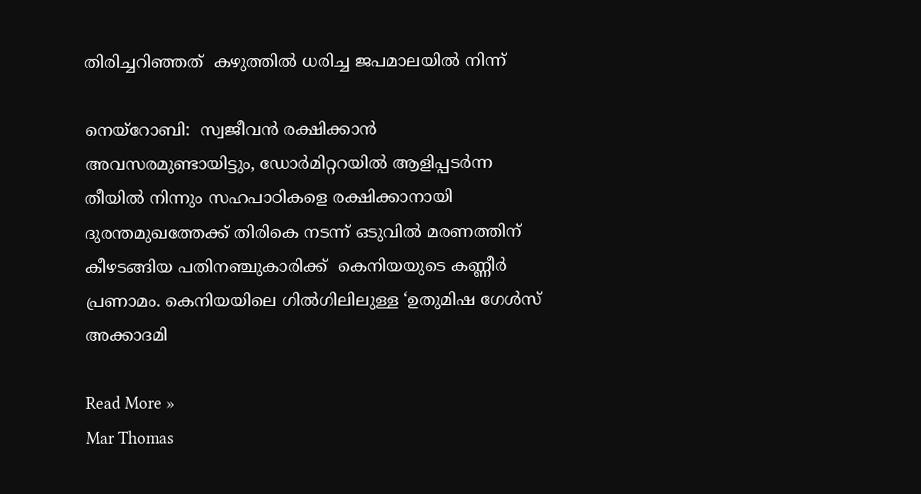തിരിച്ചറിഞ്ഞത്  കഴുത്തില്‍ ധരിച്ച ജപമാലയില്‍ നിന്ന്

നെയ്റോബി:  സ്വജീവന്‍ രക്ഷിക്കാന്‍  അവസരമുണ്ടായിട്ടും, ഡോര്‍മിറ്ററയില്‍ ആളിപ്പടര്‍ന്ന തീയില്‍ നിന്നും സഹപാഠികളെ രക്ഷിക്കാനായി ദുരന്തമുഖത്തേക്ക് തിരികെ നടന്ന് ഒടുവില്‍ മരണത്തിന് കീഴടങ്ങിയ പതിനഞ്ചുകാരിക്ക്  കെനിയയുടെ കണ്ണീര്‍ പ്രണാമം. കെനിയയിലെ ഗില്‍ഗിലിലുള്ള ‘ഉതുമിഷ ഗേള്‍സ് അക്കാദമി

Read More »
Mar Thomas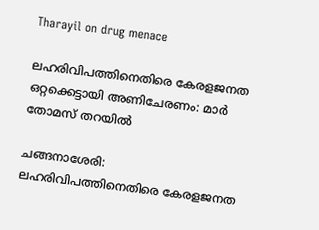Tharayil on drug menace

ലഹരിവിപത്തിനെതിരെ കേരളജനത ഒറ്റക്കെട്ടായി അണിചേരണം: മാര്‍ തോമസ് തറയില്‍

ചങ്ങനാശേരി: ലഹരിവിപത്തിനെതിരെ കേരളജനത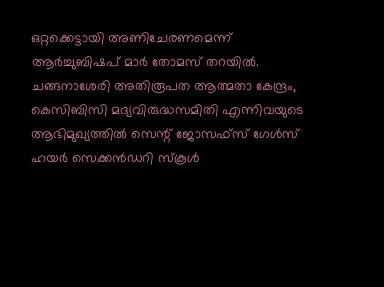ഒറ്റക്കെട്ടായി അണിചേരണമെന്ന് ആര്‍ച്ചുബിഷപ് മാര്‍ തോമസ് തറയില്‍. ചങ്ങനാശേരി അതിരൂപത ആത്മതാ കേന്ദ്രം, കെസിബിസി മദ്യവിരുദ്ധസമിതി എന്നിവയുടെ ആഭിമുഖ്യത്തില്‍ സെന്റ് ജോസഫ്സ് ഗേള്‍സ് ഹയര്‍ സെക്കന്‍ഡറി സ്‌കൂള്‍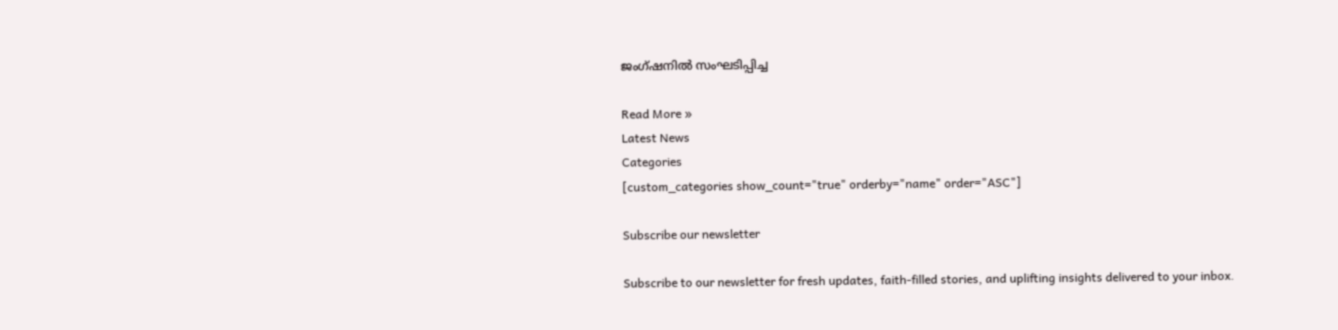ജംഗ്ഷനില്‍ സംഘടിപ്പിച്ച

Read More »
Latest News
Categories
[custom_categories show_count="true" orderby="name" order="ASC"]

Subscribe our newsletter

Subscribe to our newsletter for fresh updates, faith-filled stories, and uplifting insights delivered to your inbox.